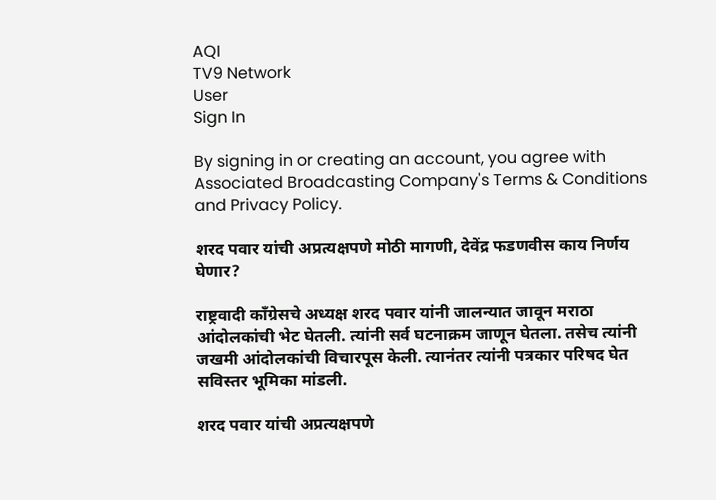AQI
TV9 Network
User
Sign In

By signing in or creating an account, you agree with Associated Broadcasting Company's Terms & Conditions and Privacy Policy.

शरद पवार यांची अप्रत्यक्षपणे मोठी मागणी, देवेंद्र फडणवीस काय निर्णय घेणार?

राष्ट्रवादी काँग्रेसचे अध्यक्ष शरद पवार यांनी जालन्यात जावून मराठा आंदोलकांची भेट घेतली. त्यांनी सर्व घटनाक्रम जाणून घेतला. तसेच त्यांनी जखमी आंदोलकांची विचारपूस केली. त्यानंतर त्यांनी पत्रकार परिषद घेत सविस्तर भूमिका मांडली.

शरद पवार यांची अप्रत्यक्षपणे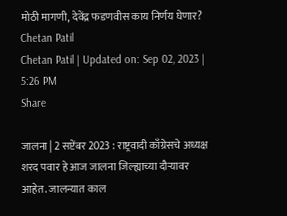मोठी मागणी, देवेंद्र फडणवीस काय निर्णय घेणार?
Chetan Patil
Chetan Patil | Updated on: Sep 02, 2023 | 5:26 PM
Share

जालना | 2 सप्टेंबर 2023 : राष्ट्रवादी काँग्रेसचे अध्यक्ष शरद पवार हे आज जालना जिल्ह्याच्या दौऱ्यावर आहेत. जालन्यात काल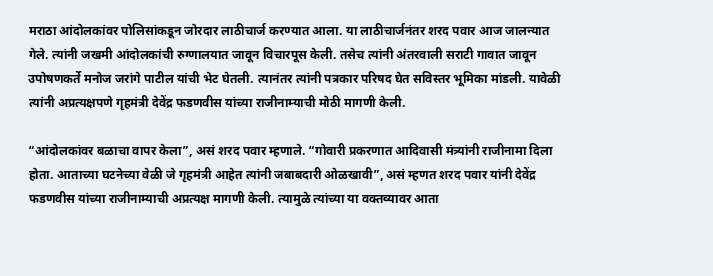मराठा आंदोलकांवर पोलिसांकडून जोरदार लाठीचार्ज करण्यात आला. या लाठीचार्जनंतर शरद पवार आज जालन्यात गेले. त्यांनी जखमी आंदोलकांची रुग्णालयात जावून विचारपूस केली. तसेच त्यांनी अंतरवाली सराटी गावात जावून उपोषणकर्ते मनोज जरांगे पाटील यांची भेट घेतली. त्यानंतर त्यांनी पत्रकार परिषद घेत सविस्तर भूमिका मांडली. यावेळी त्यांनी अप्रत्यक्षपणे गृहमंत्री देवेंद्र फडणवीस यांच्या राजीनाम्याची मोठी मागणी केली.

“आंदोलकांवर बळाचा वापर केला”, असं शरद पवार म्हणाले. “गोवारी प्रकरणात आदिवासी मंत्र्यांनी राजीनामा दिला होता. आताच्या घटनेच्या वेळी जे गृहमंत्री आहेत त्यांनी जबाबदारी ओळखावी”, असं म्हणत शरद पवार यांनी देवेंद्र फडणवीस यांच्या राजीनाम्याची अप्रत्यक्ष मागणी केली. त्यामुळे त्यांच्या या वक्तव्यावर आता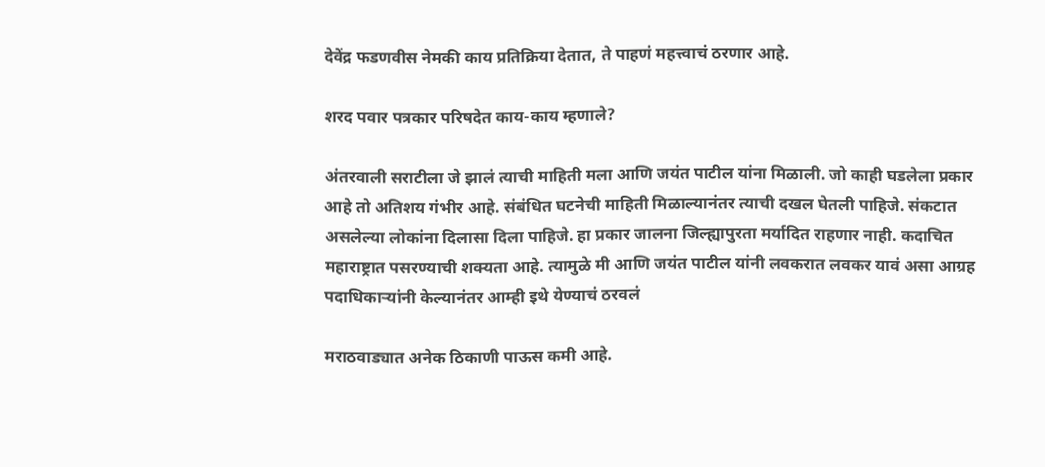देवेंद्र फडणवीस नेमकी काय प्रतिक्रिया देतात, ते पाहणं महत्त्वाचं ठरणार आहे.

शरद पवार पत्रकार परिषदेत काय-काय म्हणाले?

अंतरवाली सराटीला जे झालं त्याची माहिती मला आणि जयंत पाटील यांना मिळाली. जो काही घडलेला प्रकार आहे तो अतिशय गंभीर आहे. संबंधित घटनेची माहिती मिळाल्यानंतर त्याची दखल घेतली पाहिजे. संकटात असलेल्या लोकांना दिलासा दिला पाहिजे. हा प्रकार जालना जिल्ह्यापुरता मर्यादित राहणार नाही. कदाचित महाराष्ट्रात पसरण्याची शक्यता आहे. त्यामुळे मी आणि जयंत पाटील यांनी लवकरात लवकर यावं असा आग्रह पदाधिकाऱ्यांनी केल्यानंतर आम्ही इथे येण्याचं ठरवलं

मराठवाड्यात अनेक ठिकाणी पाऊस कमी आहे.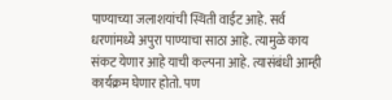पाण्याच्या जलाशयांची स्थिती वाईट आहे. सर्व धरणांमध्ये अपुरा पाण्याचा साठा आहे. त्यामुळे काय संकट येणार आहे याची कल्पना आहे. त्यासंबंधी आम्ही कार्यक्रम घेणार होतो. पण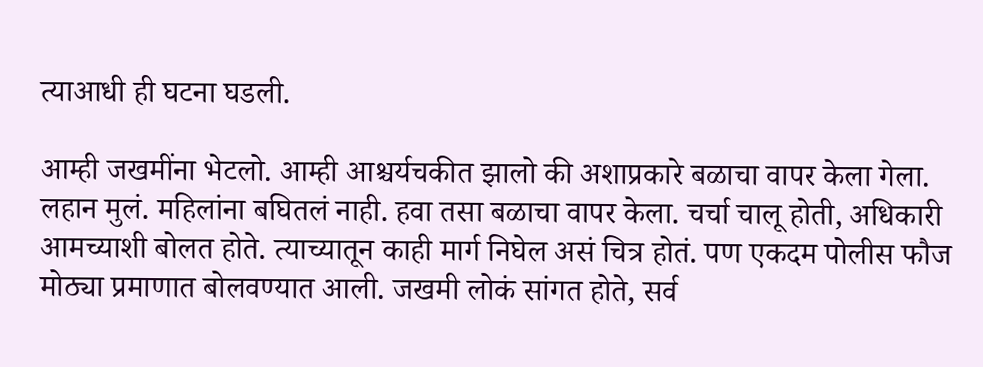त्याआधी ही घटना घडली.

आम्ही जखमींना भेटलो. आम्ही आश्चर्यचकीत झालो की अशाप्रकारे बळाचा वापर केला गेला. लहान मुलं. महिलांना बघितलं नाही. हवा तसा बळाचा वापर केला. चर्चा चालू होती, अधिकारी आमच्याशी बोलत होते. त्याच्यातून काही मार्ग निघेल असं चित्र होतं. पण एकदम पोलीस फौज मोठ्या प्रमाणात बोलवण्यात आली. जखमी लोकं सांगत होते, सर्व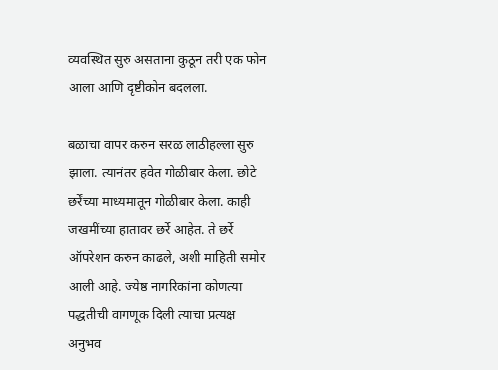व्यवस्थित सुरु असताना कुठून तरी एक फोन आला आणि दृष्टीकोन बदलला.

बळाचा वापर करुन सरळ लाठीहल्ला सुरु झाला. त्यानंतर हवेत गोळीबार केला. छोटे छर्रेंच्या माध्यमातून गोळीबार केला. काही जखमींच्या हातावर छर्रे आहेत. ते छर्रे ऑपरेशन करुन काढले, अशी माहिती समोर आली आहे. ज्येष्ठ नागरिकांना कोणत्या पद्धतीची वागणूक दिली त्याचा प्रत्यक्ष अनुभव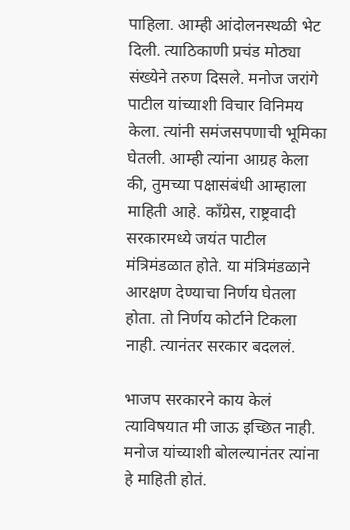पाहिला. आम्ही आंदोलनस्थळी भेट दिली. त्याठिकाणी प्रचंड मोठ्या संख्येने तरुण दिसले. मनोज जरांगे पाटील यांच्याशी विचार विनिमय केला. त्यांनी समंजसपणाची भूमिका घेतली. आम्ही त्यांना आग्रह केला की, तुमच्या पक्षासंबंधी आम्हाला माहिती आहे. काँग्रेस, राष्ट्रवादी सरकारमध्ये जयंत पाटील मंत्रिमंडळात होते. या मंत्रिमंडळाने आरक्षण देण्याचा निर्णय घेतला होता. तो निर्णय कोर्टाने टिकला नाही. त्यानंतर सरकार बदललं.

भाजप सरकारने काय केलं त्याविषयात मी जाऊ इच्छित नाही. मनोज यांच्याशी बोलल्यानंतर त्यांना हे माहिती होतं.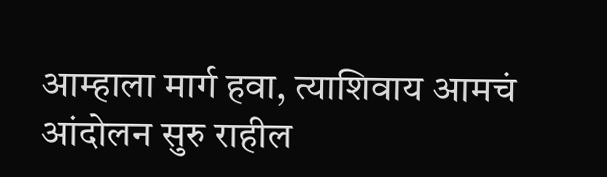आम्हाला मार्ग हवा, त्याशिवाय आमचं आंदोलन सुरु राहील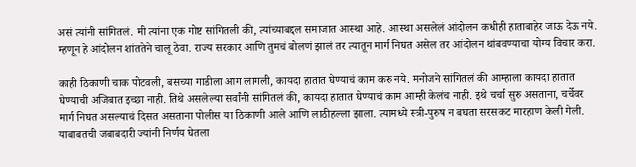असं त्यांनी सांगितलं. मी त्यांना एक गोष्ट सांगितली की, त्यांच्याबद्दल समाजात आस्था आहे. आस्था असलेलं आंदोलन कधीही हाताबाहेर जाऊ देऊ नये. म्हणून हे आंदोलन शांततेने चालू ठेवा. राज्य सरकार आणि तुमचं बोलणं झालं तर त्यातून मार्ग निघत असेल तर आंदोलन थांबवण्याचा योग्य विचार करा.

काही ठिकाणी चाक पोटवली, बसच्या गाडीला आग लागली, कायदा हातात घेण्याचं काम करु नये. मनोजने सांगितलं की आम्हाला कायदा हातात घेण्याची अजिबात इच्छा नाही. तिथे असलेल्या सर्वांनी सांगितलं की, कायदा हातात घेण्याचं काम आम्ही केलंच नाही. इथे चर्चा सुरु असताना, चर्चेवर मार्ग निघत असल्याचं दिसत असताना पोलीस या ठिकाणी आले आणि लाठीहल्ला झाला. त्यामध्ये स्त्री-पुरुष न बघता सरसकट मारहाण केली गेली. याबाबतची जबाबदारी ज्यांनी निर्णय घेतला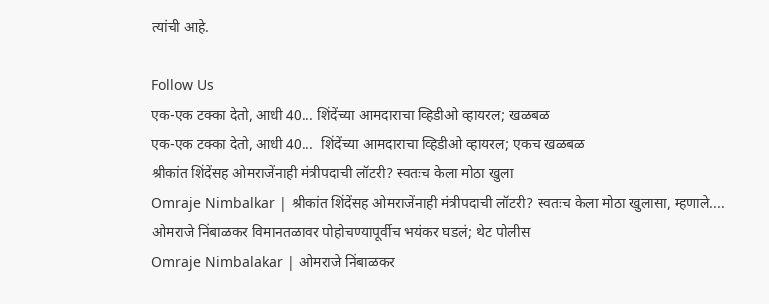त्यांची आहे.

Follow Us
एक-एक टक्का देतो, आधी 40... शिंदेंच्या आमदाराचा व्हिडीओ व्हायरल; खळबळ
एक-एक टक्का देतो, आधी 40...  शिंदेंच्या आमदाराचा व्हिडीओ व्हायरल; एकच खळबळ
श्रीकांत शिंदेंसह ओमराजेंनाही मंत्रीपदाची लॉटरी? स्वतःच केला मोठा खुला
Omraje Nimbalkar | श्रीकांत शिंदेंसह ओमराजेंनाही मंत्रीपदाची लॉटरी? स्वतःच केला मोठा खुलासा, म्हणाले....
ओमराजे निंबाळकर विमानतळावर पोहोचण्यापूर्वीच भयंकर घडलं; थेट पोलीस
Omraje Nimbalakar | ओमराजे निंबाळकर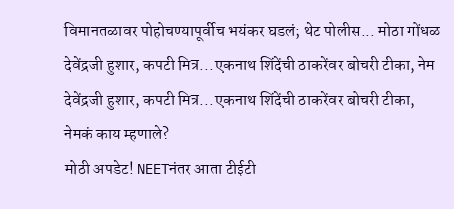विमानतळावर पोहोचण्यापूर्वीच भयंकर घडलं; थेट पोलीस... मोठा गोंधळ
देवेंद्रजी हुशार, कपटी मित्र...एकनाथ शिंदेंची ठाकरेंवर बोचरी टीका, नेम
देवेंद्रजी हुशार, कपटी मित्र...एकनाथ शिंदेंची ठाकरेंवर बोचरी टीका, नेमकं काय म्हणाले?
मोठी अपडेट! NEETनंतर आता टीईटी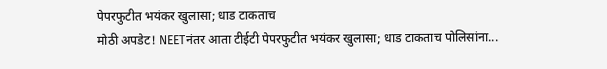पेपरफुटीत भयंकर खुलासा; धाड टाकताच
मोठी अपडेट! NEETनंतर आता टीईटी पेपरफुटीत भयंकर खुलासा; धाड टाकताच पोलिसांना...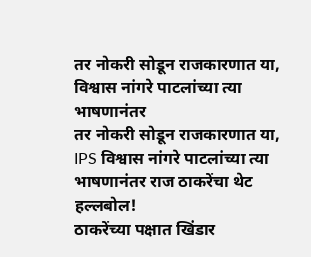तर नोकरी सोडून राजकारणात या, विश्वास नांगरे पाटलांच्या त्या भाषणानंतर
तर नोकरी सोडून राजकारणात या, IPS विश्वास नांगरे पाटलांच्या त्या भाषणानंतर राज ठाकरेंचा थेट हल्लबोल!
ठाकरेंच्या पक्षात खिंडार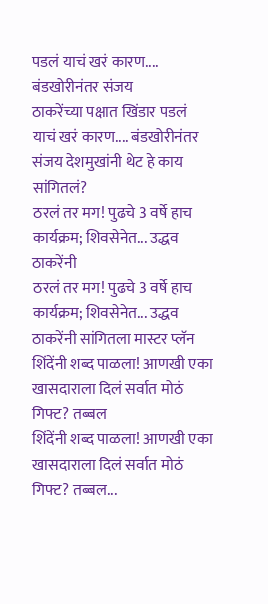पडलं याचं खरं कारण.... बंडखोरीनंतर संजय
ठाकरेंच्या पक्षात खिंडार पडलं याचं खरं कारण.... बंडखोरीनंतर संजय देशमुखांनी थेट हे काय सांगितलं?
ठरलं तर मग! पुढचे 3 वर्षे हाच कार्यक्रम; शिवसेनेत... उद्धव ठाकरेंनी
ठरलं तर मग! पुढचे 3 वर्षे हाच कार्यक्रम; शिवसेनेत... उद्धव ठाकरेंनी सांगितला मास्टर प्लॅन
शिंदेंनी शब्द पाळला! आणखी एका खासदाराला दिलं सर्वात मोठं गिफ्ट? तब्बल
शिंदेंनी शब्द पाळला! आणखी एका खासदाराला दिलं सर्वात मोठं गिफ्ट? तब्बल...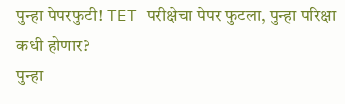पुन्हा पेपरफुटी! TET परीक्षेचा पेपर फुटला, पुन्हा परिक्षा कधी होणार?
पुन्हा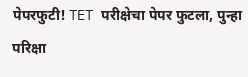पेपरफुटी! TET परीक्षेचा पेपर फुटला, पुन्हा परिक्षा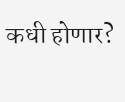कधी होणार?